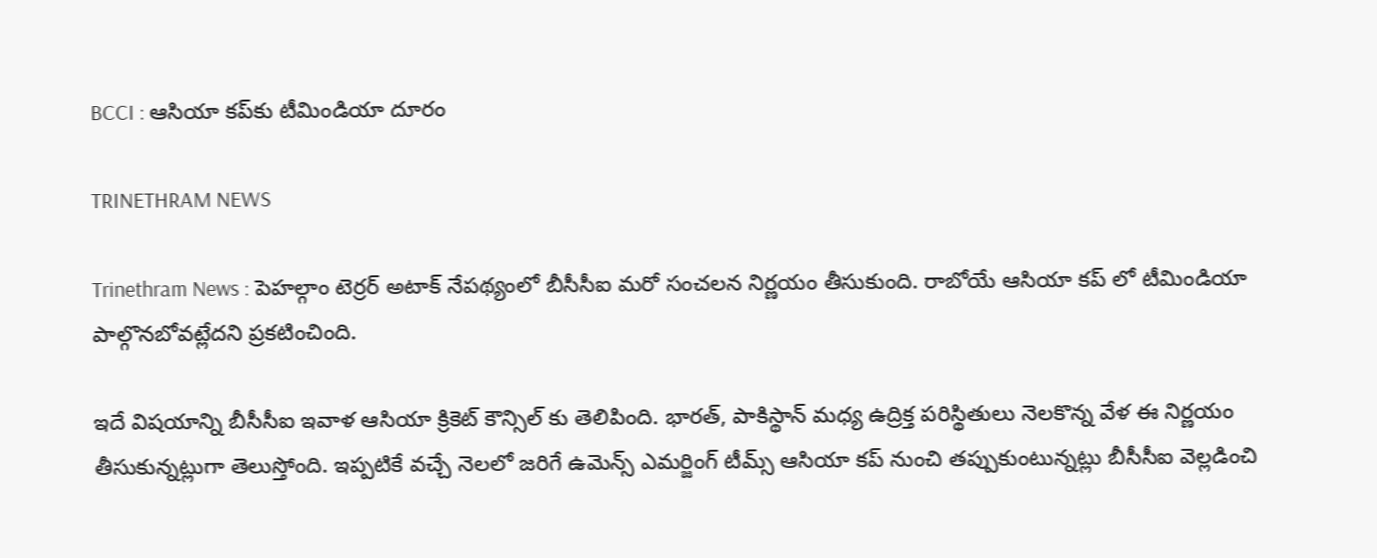BCCI : ఆసియా కప్‌కు టీమిండియా దూరం

TRINETHRAM NEWS

Trinethram News : పెహల్గాం టెర్రర్ అటాక్ నేపథ్యంలో బీసీసీఐ మరో సంచలన నిర్ణయం తీసుకుంది. రాబోయే ఆసియా కప్‌ లో టీమిండియా పాల్గొనబోవట్లేదని ప్రకటించింది.

ఇదే విషయాన్ని బీసీసీఐ ఇవాళ ఆసియా క్రికెట్ కౌన్సిల్‌ కు తెలిపింది. భారత్, పాకిస్థాన్ మధ్య ఉద్రిక్త పరిస్థితులు నెలకొన్న వేళ ఈ నిర్ణయం తీసుకున్నట్లుగా తెలుస్తోంది. ఇప్పటికే వచ్చే నెలలో జరిగే ఉమెన్స్ ఎమర్జింగ్ టీమ్స్ ఆసియా కప్ నుంచి తప్పుకుంటున్నట్లు బీసీసీఐ వెల్లడించి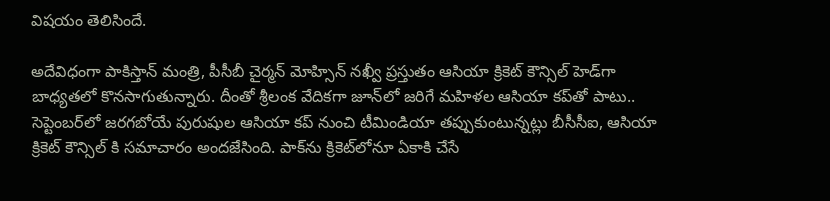విషయం తెలిసిందే.

అదేవిధంగా పాకిస్తాన్ మంత్రి, పీసీబీ చైర్మన్ మోహ్సిన్ నఖ్వీ ప్రస్తుతం ఆసియా క్రికెట్ కౌన్సిల్ హెడ్‌గా బాధ్యతలో కొనసాగుతున్నారు. దీంతో శ్రీలంక వేదికగా జూన్‌లో జరిగే మహిళల ఆసియా కప్‌తో పాటు.. సెప్టెంబర్‌లో జరగబోయే పురుషుల ఆసియా కప్ నుంచి టీమిండియా తప్పుకుంటున్నట్లు బీసీసీఐ, ఆసియా క్రికెట్ కౌన్సిల్‌ కి సమాచారం అందజేసింది. పాక్‌ను క్రికెట్‌లోనూ ఏకాకి చేసే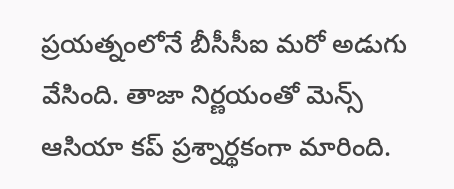ప్రయత్నంలోనే బీసీసీఐ మరో అడుగు వేసింది. తాజా నిర్ణయంతో మెన్స్ ఆసియా కప్ ప్రశ్నార్థకంగా మారింది.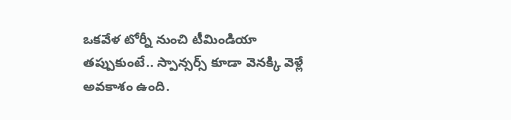ఒకవేళ టోర్నీ నుంచి టీమిండియా తప్పుకుంటే.. స్పాన్సర్స్ కూడా వెనక్కి వెళ్లే అవకాశం ఉంది.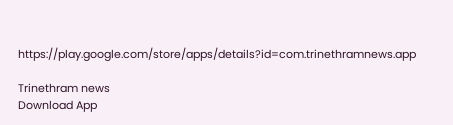https://play.google.com/store/apps/details?id=com.trinethramnews.app

Trinethram news
Download App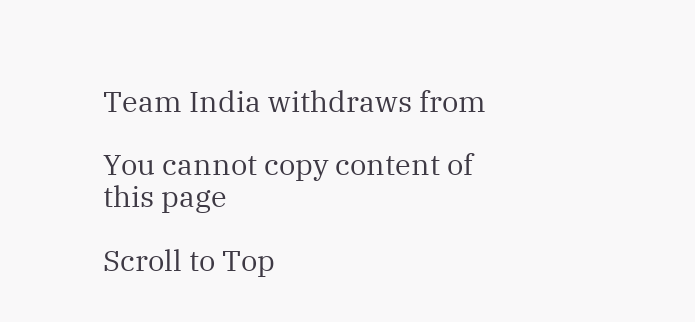Team India withdraws from

You cannot copy content of this page

Scroll to Top